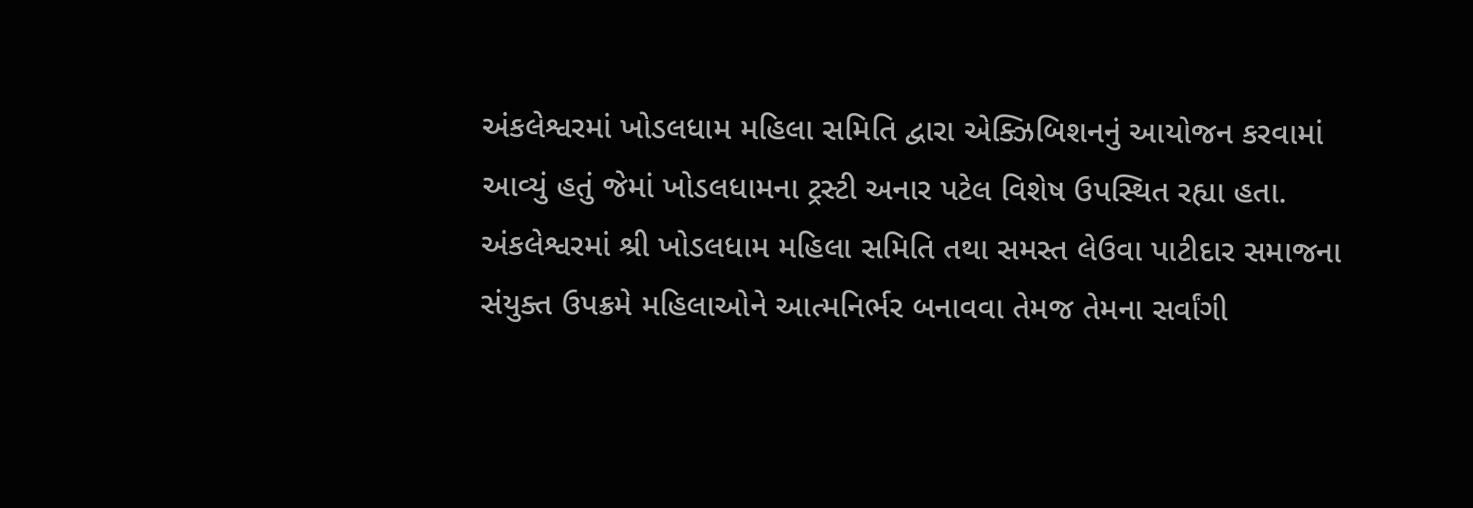અંકલેશ્વરમાં ખોડલધામ મહિલા સમિતિ દ્વારા એક્ઝિબિશનનું આયોજન કરવામાં આવ્યું હતું જેમાં ખોડલધામના ટ્રસ્ટી અનાર પટેલ વિશેષ ઉપસ્થિત રહ્યા હતા.
અંકલેશ્વરમાં શ્રી ખોડલધામ મહિલા સમિતિ તથા સમસ્ત લેઉવા પાટીદાર સમાજના સંયુક્ત ઉપક્રમે મહિલાઓને આત્મનિર્ભર બનાવવા તેમજ તેમના સર્વાંગી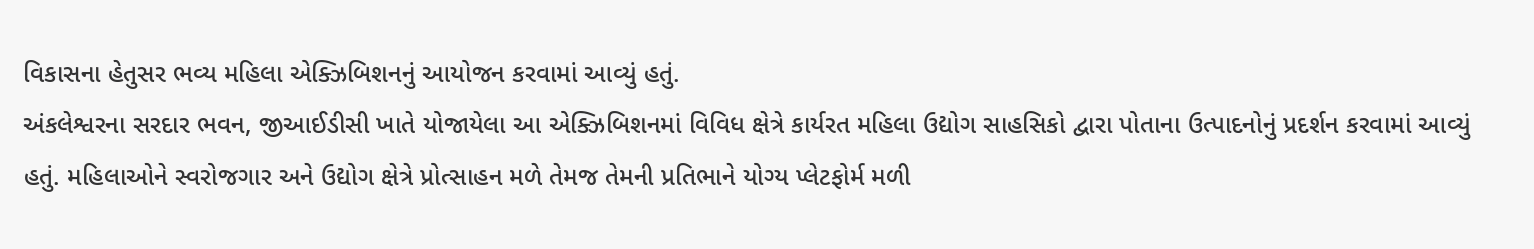વિકાસના હેતુસર ભવ્ય મહિલા એક્ઝિબિશનનું આયોજન કરવામાં આવ્યું હતું.
અંકલેશ્વરના સરદાર ભવન, જીઆઈડીસી ખાતે યોજાયેલા આ એક્ઝિબિશનમાં વિવિધ ક્ષેત્રે કાર્યરત મહિલા ઉદ્યોગ સાહસિકો દ્વારા પોતાના ઉત્પાદનોનું પ્રદર્શન કરવામાં આવ્યું હતું. મહિલાઓને સ્વરોજગાર અને ઉદ્યોગ ક્ષેત્રે પ્રોત્સાહન મળે તેમજ તેમની પ્રતિભાને યોગ્ય પ્લેટફોર્મ મળી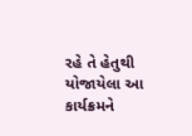રહે તે હેતુથી યોજાયેલા આ કાર્યક્રમને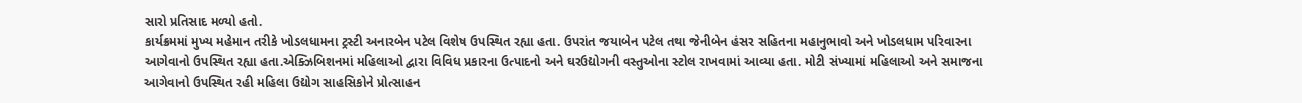સારો પ્રતિસાદ મળ્યો હતો.
કાર્યક્રમમાં મુખ્ય મહેમાન તરીકે ખોડલધામના ટ્રસ્ટી અનારબેન પટેલ વિશેષ ઉપસ્થિત રહ્યા હતા. ઉપરાંત જયાબેન પટેલ તથા જેનીબેન હંસર સહિતના મહાનુભાવો અને ખોડલધામ પરિવારના આગેવાનો ઉપસ્થિત રહ્યા હતા.એક્ઝિબિશનમાં મહિલાઓ દ્વારા વિવિધ પ્રકારના ઉત્પાદનો અને ઘરઉદ્યોગની વસ્તુઓના સ્ટોલ રાખવામાં આવ્યા હતા. મોટી સંખ્યામાં મહિલાઓ અને સમાજના આગેવાનો ઉપસ્થિત રહી મહિલા ઉદ્યોગ સાહસિકોને પ્રોત્સાહન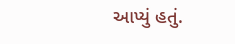આપ્યું હતું.